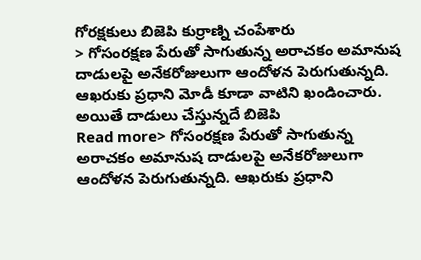గోరక్షకులు బిజెపి కుర్రాణ్ని చంపేశారు
> గోసంరక్షణ పేరుతో సాగుతున్న అరాచకం అమానుష దాడులపై అనేకరోజులుగా ఆందోళన పెరుగుతున్నది. ఆఖరుకు ప్రధాని మోడీ కూడా వాటిని ఖండించారు. అయితే దాడులు చేస్తున్నదే బిజెపి
Read more> గోసంరక్షణ పేరుతో సాగుతున్న అరాచకం అమానుష దాడులపై అనేకరోజులుగా ఆందోళన పెరుగుతున్నది. ఆఖరుకు ప్రధాని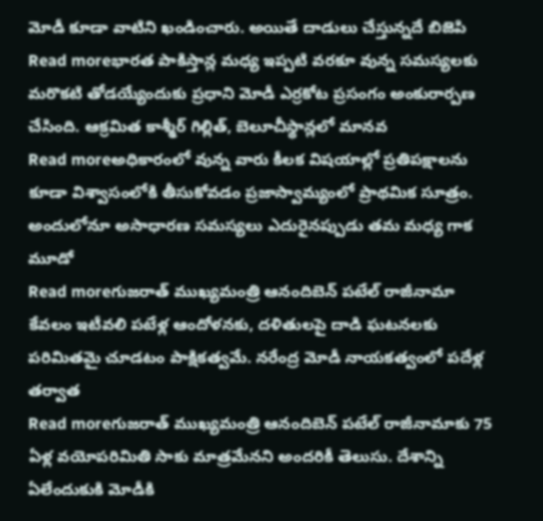మోడీ కూడా వాటిని ఖండించారు. అయితే దాడులు చేస్తున్నదే బిజెపి
Read moreభారత పాకిస్తాన్ల మధ్య ఇప్పటి వరకూ వున్న సమస్యలకు మరొకటి తోడయ్యేందుకు ప్రధాని మోడీ ఎర్రకోట ప్రసంగం అంకురార్పణ చేసింది. ఆక్రమిత కాశ్మీర్ గిల్లిత్, బెలూచీస్థాన్లలో మానవ
Read moreఅధికారంలో వున్న వారు కీలక విషయాల్లో ప్రతిపక్షాలను కూడా విశ్వాసంలోకి తీసుకోవడం ప్రజాస్వామ్యంలో ప్రాథమిక సూత్రం. అందులోనూ అసాధారణ సమస్యలు ఎదురైనప్పుడు తమ మధ్య గాక మూడో
Read moreగుజరాత్ ముఖ్యమంత్రి ఆనందిబెన్ పటేల్ రాజీనామా కేవలం ఇటీవలి పటేళ్ల ఆందోళనకు, దళితులపై దాడి ఘటనలకు పరిమితమై చూడటం పాక్షికత్వమే. నరేంద్ర మోడీ నాయకత్వంలో పదేళ్ల తర్వాత
Read moreగుజరాత్ ముఖ్యమంత్రి ఆనందిబెన్ పటేల్ రాజీనామాకు 75 ఏళ్ల వయోపరిమితి సాకు మాత్రమేనని అందరికీ తెలుసు. దేశాన్ని ఏలేందుకుకి మోడీకి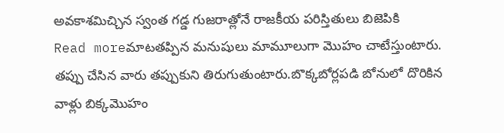అవకాశమిచ్చిన స్వంత గడ్డ గుజరాత్లోనే రాజకీయ పరిస్తితులు బిజెపికి
Read moreమాటతప్పిన మనుషులు మామూలుగా మొహం చాటేస్తుంటారు. తప్పు చేసిన వారు తప్పుకుని తిరుగుతుంటారు.బొక్కబోర్లపడి బోనులో దొరికిన వాళ్లు బిక్కమొహం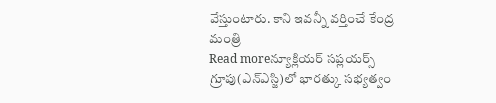వేస్తుంటారు. కాని ఇవన్నీ వర్తించే కేంద్ర మంత్రి
Read moreన్యూక్లియర్ సప్లయర్స్ గ్రూపు(ఎన్ఎస్జి)లో భారత్కు సభ్యత్వం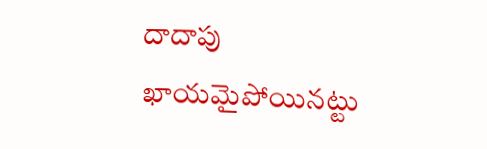దాదాపు ఖాయమైపోయినట్టు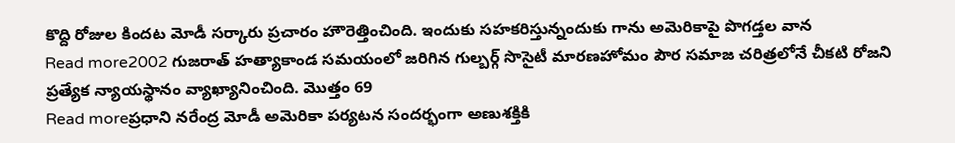కొద్ది రోజుల కిందట మోడీ సర్కారు ప్రచారం హౌరెత్తించింది. ఇందుకు సహకరిస్తున్నందుకు గాను అమెరికాపై పొగడ్తల వాన
Read more2002 గుజరాత్ హత్యాకాండ సమయంలో జరిగిన గుల్బర్గ్ సొసైటీ మారణహోమం పౌర సమాజ చరిత్రలోనే చీకటి రోజని ప్రత్యేక న్యాయస్థానం వ్యాఖ్యానించింది. మొత్తం 69
Read moreప్రధాని నరేంద్ర మోడీ అమెరికా పర్యటన సందర్భంగా అణుశక్తికి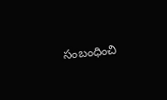సంబంధించి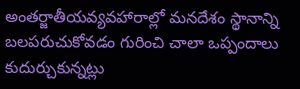అంతర్జాతీయవ్యవహారాల్లో మనదేశం స్థానాన్ని బలపరుచుకోవడం గురించి చాలా ఒప్పందాలు కుదుర్చుకున్నట్లు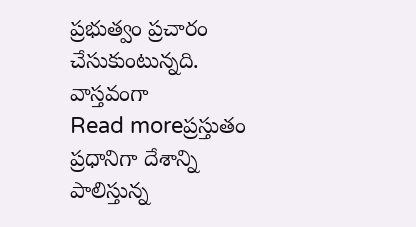ప్రభుత్వం ప్రచారం చేసుకుంటున్నది. వాస్తవంగా
Read moreప్రస్తుతం ప్రధానిగా దేశాన్ని పాలిస్తున్న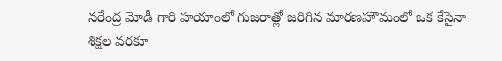నరేంద్ర మోడీ గారి హయాంలో గుజరాత్లో జరిగిన మారణహౌమంలో ఒక కేసైనా శిక్షల వరకూ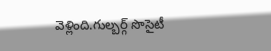వెళ్లింది.గుల్బర్గ్ సొసైటీ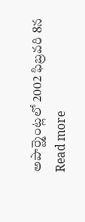అపార్ట్మెంట్లలో 2002 ఫిబ్రవరి 8న
Read more